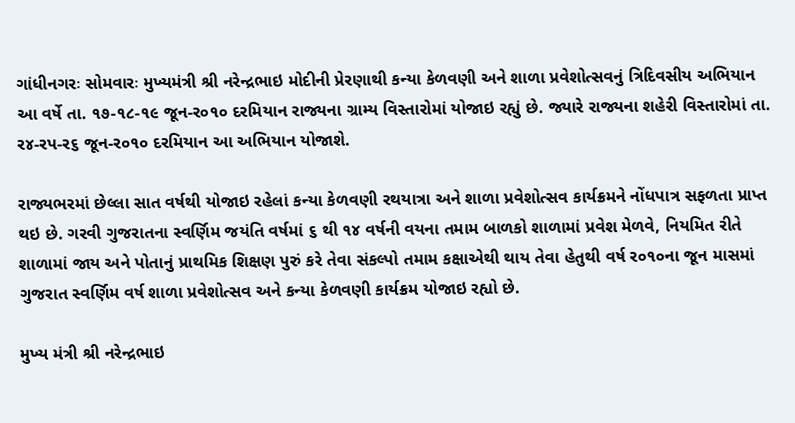ગાંધીનગરઃ સોમવારઃ મુખ્યમંત્રી શ્રી નરેન્દ્રભાઇ મોદીની પ્રેરણાથી કન્યા કેળવણી અને શાળા પ્રવેશોત્સવનું ત્રિદિવસીય અભિયાન આ વર્ષે તા. ૧૭-૧૮-૧૯ જૂન-ર૦૧૦ દરમિયાન રાજ્યના ગ્રામ્ય વિસ્તારોમાં યોજાઇ રહ્યું છે. જ્યારે રાજ્યના શહેરી વિસ્તારોમાં તા. ર૪-રપ-ર૬ જૂન-ર૦૧૦ દરમિયાન આ અભિયાન યોજાશે.

રાજ્યભરમાં છેલ્લા સાત વર્ષથી યોજાઇ રહેલાં કન્યા કેળવણી રથયાત્રા અને શાળા પ્રવેશોત્સવ કાર્યક્રમને નોંધપાત્ર સફળતા પ્રાપ્ત થઇ છે. ગરવી ગુજરાતના સ્વર્ણિમ જયંતિ વર્ષમાં ૬ થી ૧૪ વર્ષની વયના તમામ બાળકો શાળામાં પ્રવેશ મેળવે, નિયમિત રીતે શાળામાં જાય અને પોતાનું પ્રાથમિક શિક્ષણ પુરું કરે તેવા સંકલ્પો તમામ કક્ષાએથી થાય તેવા હેતુથી વર્ષ ર૦૧૦ના જૂન માસમાં ગુજરાત સ્વર્ણિમ વર્ષ શાળા પ્રવેશોત્સવ અને કન્યા કેળવણી કાર્યક્રમ યોજાઇ રહ્યો છે.

મુખ્ય મંત્રી શ્રી નરેન્દ્રભાઇ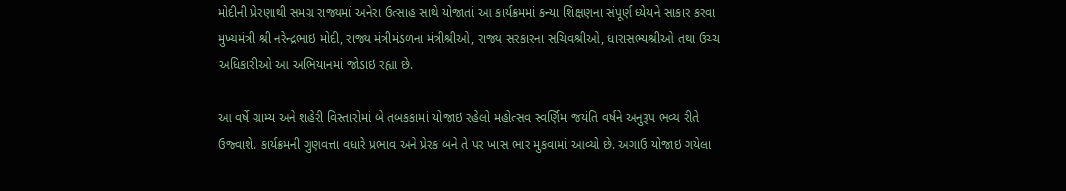મોદીની પ્રેરણાથી સમગ્ર રાજ્યમાં અનેરા ઉત્સાહ સાથે યોજાતાં આ કાર્યક્રમમાં કન્યા શિક્ષણના સંપૂર્ણ ધ્યેયને સાકાર કરવા મુખ્યમંત્રી શ્રી નરેન્દ્રભાઇ મોદી, રાજ્ય મંત્રીમંડળના મંત્રીશ્રીઓ, રાજ્ય સરકારના સચિવશ્રીઓ, ધારાસભ્યશ્રીઓ તથા ઉચ્ચ અધિકારીઓ આ અભિયાનમાં જોડાઇ રહ્યા છે.

આ વર્ષે ગ્રામ્ય અને શહેરી વિસ્તારોમાં બે તબકકામાં યોજાઇ રહેલો મહોત્સવ સ્વર્ણિમ જયંતિ વર્ષને અનુરૂપ ભવ્ય રીતે ઉજ્વાશે. કાર્યક્રમની ગુણવત્તા વધારે પ્રભાવ અને પ્રેરક બને તે પર ખાસ ભાર મુકવામાં આવ્યો છે. અગાઉ યોજાઇ ગયેલા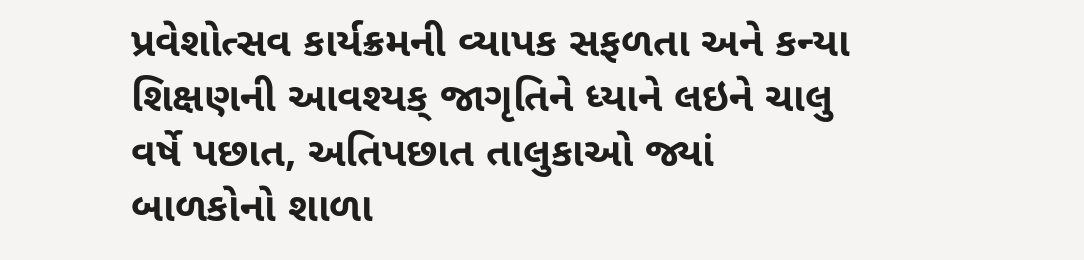પ્રવેશોત્સવ કાર્યક્રમની વ્યાપક સફળતા અને કન્યા શિક્ષણની આવશ્યક્ જાગૃતિને ધ્યાને લઇને ચાલુ વર્ષે પછાત, અતિપછાત તાલુકાઓ જ્યાં બાળકોનો શાળા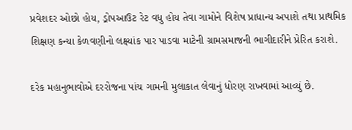પ્રવેશદર ઓછો હોય, ડ્રોપઆઉટ રેટ વધુ હોય તેવા ગામોને વિશેષ પ્રાધાન્ય અપાશે તથા પ્રાથમિક શિક્ષણ કન્યા કેળવણીનો લક્ષ્યાંક પાર પાડવા માટેની ગ્રામસમાજની ભાગીદારીને પ્રેરિત કરાશે.

દરેક મહાનુભાવોએ દરરોજના પાંચ ગામની મુલાકાત લેવાનું ધોરણ રાખવામાં આવ્યું છે.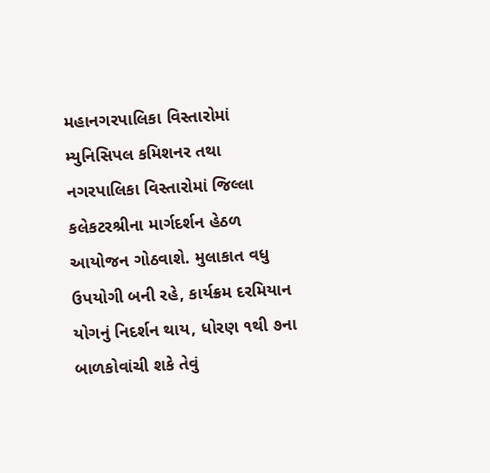મહાનગરપાલિકા વિસ્તારોમાં મ્યુનિસિપલ કમિશનર તથા નગરપાલિકા વિસ્તારોમાં જિલ્લા કલેકટરશ્રીના માર્ગદર્શન હેઠળ આયોજન ગોઠવાશે. મુલાકાત વધુ ઉપયોગી બની રહે, કાર્યક્રમ દરમિયાન યોગનું નિદર્શન થાય, ધોરણ ૧થી ૭ના બાળકોવાંચી શકે તેવું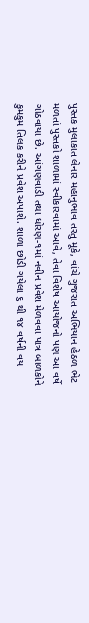પુસ્તક મુલાકાત લેનાર મહાનુભાવ તરતુ મૂકે, વાંચે ગુજરાત અભિયાન હેઠળ ભેટ મળતાં પુસ્તકો શાળામાં સ્વીકારવામાં આવે, તેવા વિશેષ આયોજનો પણ આ વર્ષે ગોઠવાયા છે. આંગણવાડી તથા ધોરણ-૧માં નવીન પ્રવેશ મેળવવા પાત્ર બાળકોને કુમકુમ તિલક કરીને પ્રવેશ અપાશે. શાળા છોડી ગયેલા ૬ થી ૧૪ વર્ષની વય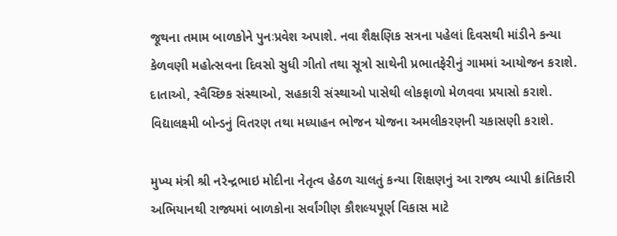જૂથના તમામ બાળકોને પુનઃપ્રવેશ અપાશે. નવા શૈક્ષણિક સત્રના પહેલાં દિવસથી માંડીને કન્યા કેળવણી મહોત્સવના દિવસો સુધી ગીતો તથા સૂત્રો સાથેની પ્રભાતફેરીનું ગામમાં આયોજન કરાશે. દાતાઓ, સ્વૈચ્છિક સંસ્થાઓ, સહકારી સંસ્થાઓ પાસેથી લોકફાળો મેળવવા પ્રયાસો કરાશે. વિદ્યાલક્ષ્મી બોન્ડનું વિતરણ તથા મધ્યાહન ભોજન યોજના અમલીકરણની ચકાસણી કરાશે.

મુખ્ય મંત્રી શ્રી નરેન્દ્રભાઇ મોદીના નેતૃત્વ હેઠળ ચાલતું કન્યા શિક્ષણનું આ રાજ્ય વ્યાપી ક્રાંતિકારી અભિયાનથી રાજ્યમાં બાળકોના સર્વાંગીણ કૌશલ્યપૂર્ણ વિકાસ માટે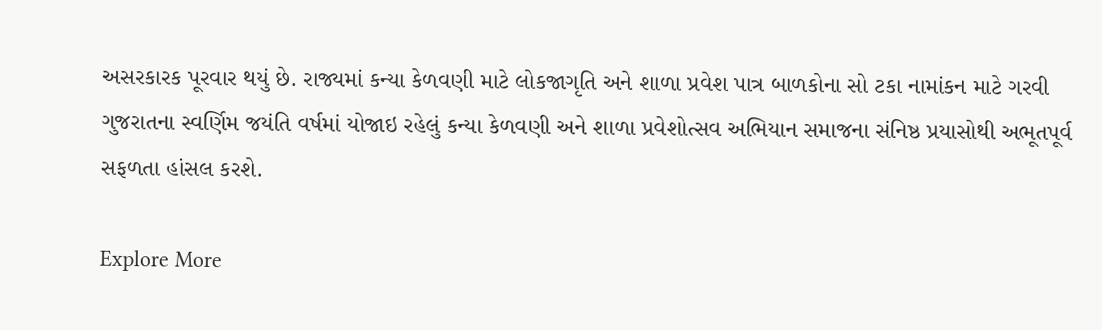અસરકારક પૂરવાર થયું છે. રાજ્યમાં કન્યા કેળવણી માટે લોકજાગૃતિ અને શાળા પ્રવેશ પાત્ર બાળકોના સો ટકા નામાંકન માટે ગરવી ગુજરાતના સ્વર્ણિમ જયંતિ વર્ષમાં યોજાઇ રહેલું કન્યા કેળવણી અને શાળા પ્રવેશોત્સવ અભિયાન સમાજના સંનિષ્ઠ પ્રયાસોથી અભૂતપૂર્વ સફળતા હાંસલ કરશે.

Explore More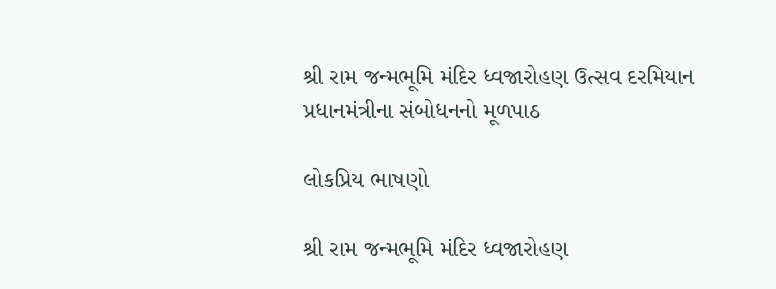શ્રી રામ જન્મભૂમિ મંદિર ધ્વજારોહણ ઉત્સવ દરમિયાન પ્રધાનમંત્રીના સંબોધનનો મૂળપાઠ

લોકપ્રિય ભાષણો

શ્રી રામ જન્મભૂમિ મંદિર ધ્વજારોહણ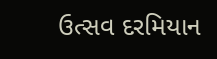ઉત્સવ દરમિયાન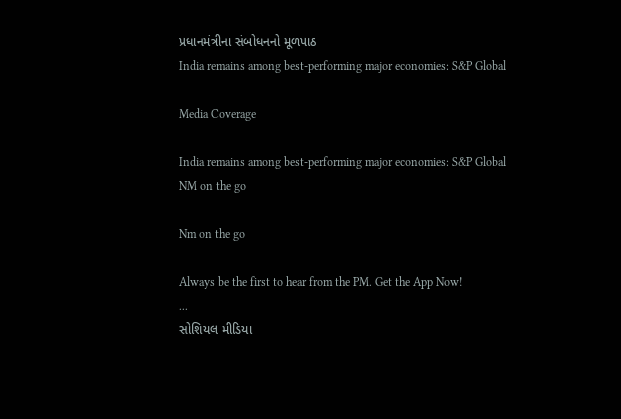પ્રધાનમંત્રીના સંબોધનનો મૂળપાઠ
India remains among best-performing major economies: S&P Global

Media Coverage

India remains among best-performing major economies: S&P Global
NM on the go

Nm on the go

Always be the first to hear from the PM. Get the App Now!
...
સોશિયલ મીડિયા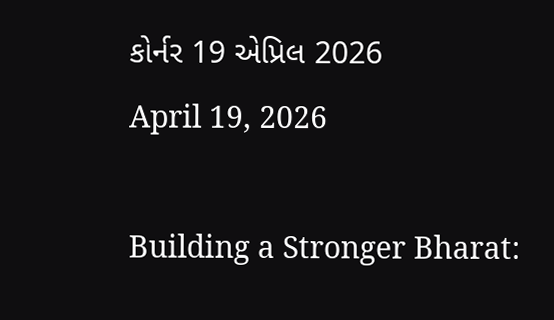કોર્નર 19 એપ્રિલ 2026
April 19, 2026

Building a Stronger Bharat: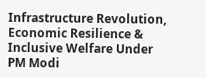Infrastructure Revolution, Economic Resilience & Inclusive Welfare Under PM Modi